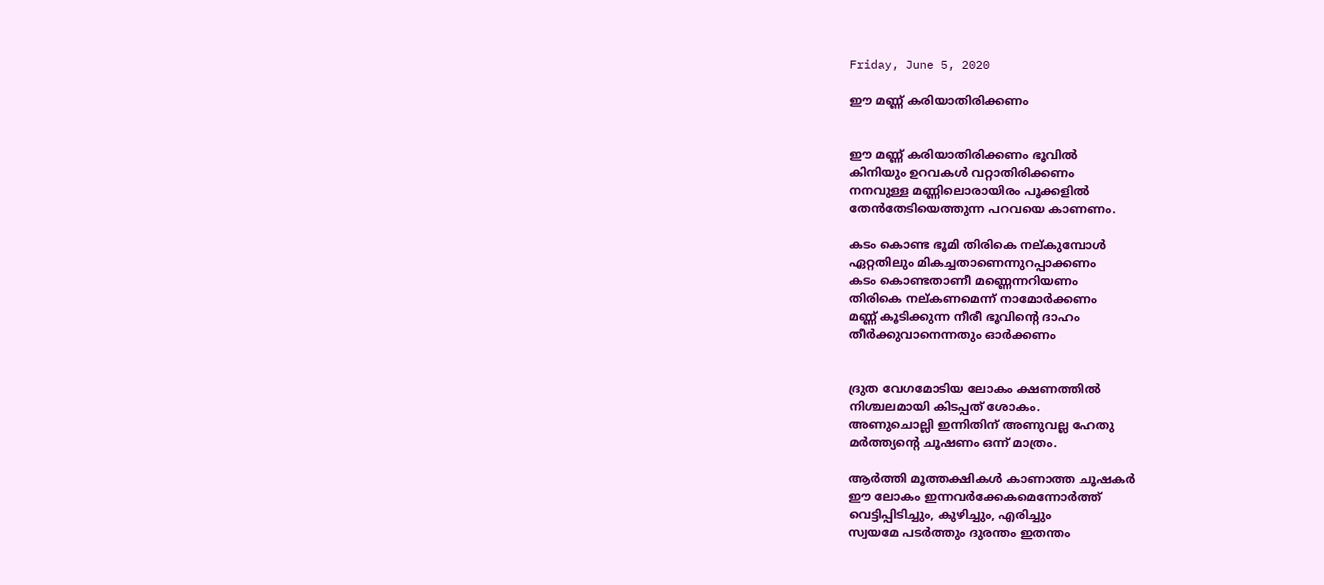Friday, June 5, 2020

ഈ മണ്ണ് കരിയാതിരിക്കണം


ഈ മണ്ണ് കരിയാതിരിക്കണം ഭൂവിൽ
കിനിയും ഉറവകൾ വറ്റാതിരിക്കണം
നനവുള്ള മണ്ണിലൊരായിരം പൂക്കളിൽ
തേൻ‌തേടിയെത്തുന്ന പറവയെ കാണണം.

കടം കൊണ്ട ഭൂമി തിരികെ നല്കുമ്പോൾ
ഏറ്റതിലും മികച്ചതാണെന്നുറപ്പാക്കണം
കടം കൊണ്ടതാണീ മണ്ണെന്നറിയണം
തിരികെ നല്കണമെന്ന് നാമോർക്കണം
മണ്ണ് കൂടിക്കുന്ന നീരീ ഭൂവിന്റെ ദാഹം
തീർക്കുവാനെന്നതും ഓർക്കണം


ദ്രുത വേഗമോടിയ ലോകം ക്ഷണത്തിൽ
നിശ്ചലമായി കിടപ്പത് ശോകം.
അണുചൊല്ലി ഇന്നിതിന് അണുവല്ല ഹേതു
മർത്ത്യന്റെ ചൂഷണം ഒന്ന് മാത്രം.

ആർത്തി മൂത്തക്ഷികൾ കാണാത്ത ചൂഷകർ
ഈ ലോകം ഇന്നവർക്കേകമെന്നോർത്ത്
വെട്ടിപ്പിടിച്ചും, കുഴിച്ചും, എരിച്ചും
സ്വയമേ പടർത്തും ദുരന്തം ഇതന്തം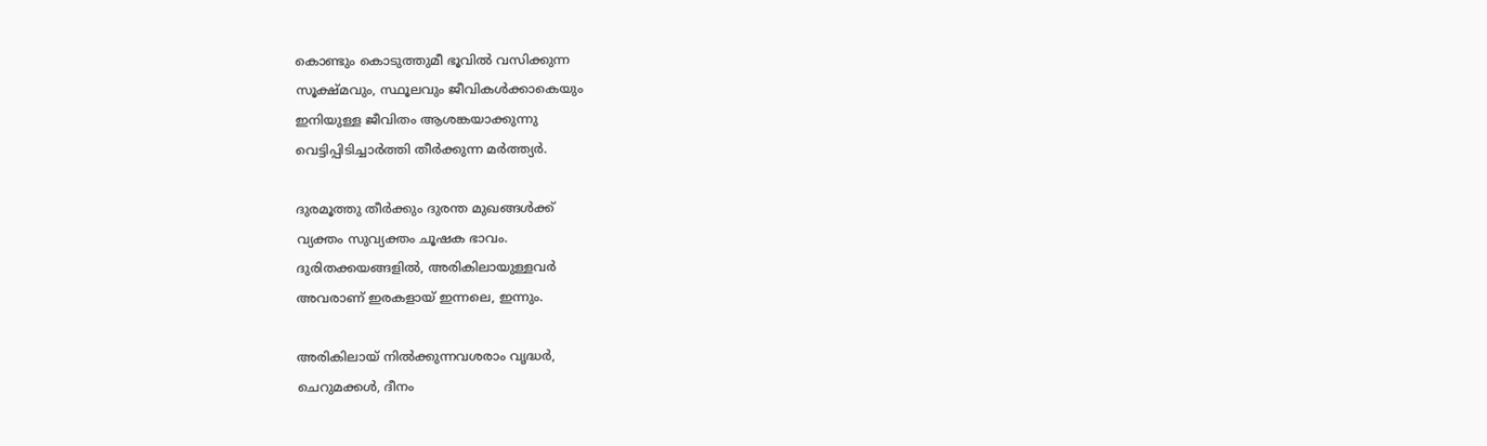കൊണ്ടും കൊടുത്തുമീ ഭൂവിൽ വസിക്കുന്ന
സൂക്ഷ്മവും, സ്ഥൂലവും ജീവികൾക്കാകെയും
ഇനിയുള്ള ജീവിതം ആശങ്കയാക്കുന്നു
വെട്ടിപ്പിടിച്ചാർത്തി തീർക്കുന്ന മർത്ത്യർ.

ദുരമൂത്തു തീർക്കും ദുരന്ത മുഖങ്ങൾക്ക്
വ്യക്തം സുവ്യക്തം ചൂഷക ഭാവം.
ദുരിതക്കയങ്ങളിൽ, അരികിലായുള്ളവർ
അവരാണ് ഇരകളായ് ഇന്നലെ, ഇന്നും.

അരികിലായ് നിൽക്കുന്നവശരാം വൃദ്ധർ,
ചെറുമക്കൾ, ദീനം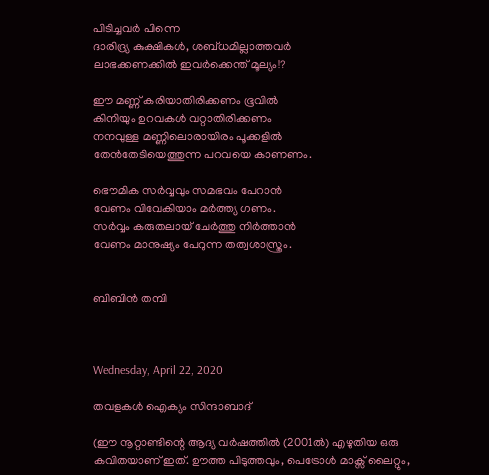പിടിച്ചവർ പിന്നെ
ദാരിദ്ര്യ കുക്ഷികൾ, ശബ്ധമില്ലാത്തവർ
ലാഭക്കണക്കിൽ ഇവർക്കെന്ത് മൂല്യം!?

ഈ മണ്ണ് കരിയാതിരിക്കണം ഭൂവിൽ
കിനിയും ഉറവകൾ വറ്റാതിരിക്കണം
നനവുള്ള മണ്ണിലൊരായിരം പൂക്കളിൽ
തേൻ‌തേടിയെത്തുന്ന പറവയെ കാണണം.

ഭൌമിക സർവ്വവും സമഭവം പേറാൻ
വേണം വിവേകിയാം മർത്ത്യ ഗണം.
സർവ്വം കരുതലായ് ചേർത്തു നിർത്താൻ
വേണം മാനുഷ്യം പേറുന്ന തത്വശാസ്ത്രം.


ബിബിൻ തമ്പി



Wednesday, April 22, 2020

തവളകള്‍ ഐക്യം സിന്ദാബാദ്

(ഈ നൂറ്റാണ്ടിന്റെ ആദ്യ വർഷത്തിൽ (2001ൽ) എഴുതിയ ഒരു കവിതയാണ് ഇത്. ഊത്ത പിടുത്തവും, പെട്രോൾ മാക്സ് ലൈറ്റും,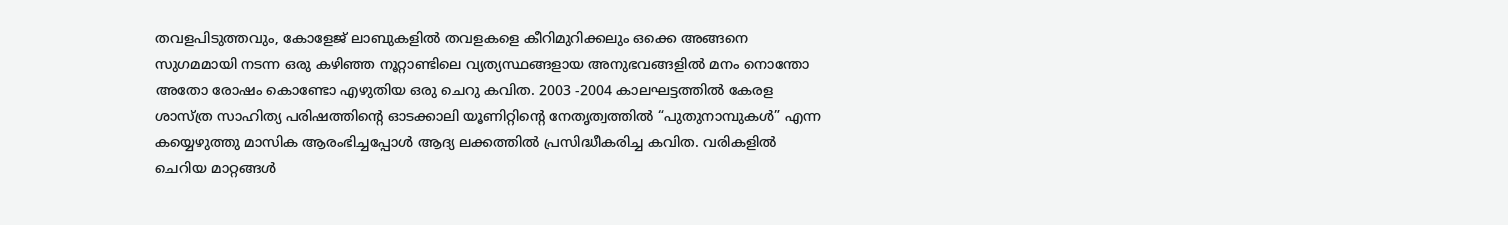തവളപിടുത്തവും, കോളേജ് ലാബുകളിൽ തവളകളെ കീറിമുറിക്കലും ഒക്കെ അങ്ങനെ സുഗമമായി നടന്ന ഒരു കഴിഞ്ഞ നൂറ്റാണ്ടിലെ വ്യത്യസ്ഥങ്ങളായ അനുഭവങ്ങളിൽ മനം നൊന്തോ അതോ രോഷം കൊണ്ടോ എഴുതിയ ഒരു ചെറു കവിത. 2003 -2004 കാലഘട്ടത്തിൽ കേരള ശാസ്ത്ര സാഹിത്യ പരിഷത്തിന്റെ ഓടക്കാലി യൂണിറ്റിന്റെ നേതൃത്വത്തിൽ “പുതുനാമ്പുകൾ” എന്ന കയ്യെഴുത്തു മാസിക ആരംഭിച്ചപ്പോൾ ആദ്യ ലക്കത്തിൽ പ്രസിദ്ധീകരിച്ച കവിത. വരികളിൽ ചെറിയ മാറ്റങ്ങൾ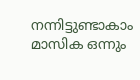നന്നിട്ടുണ്ടാകാം മാസിക ഒന്നും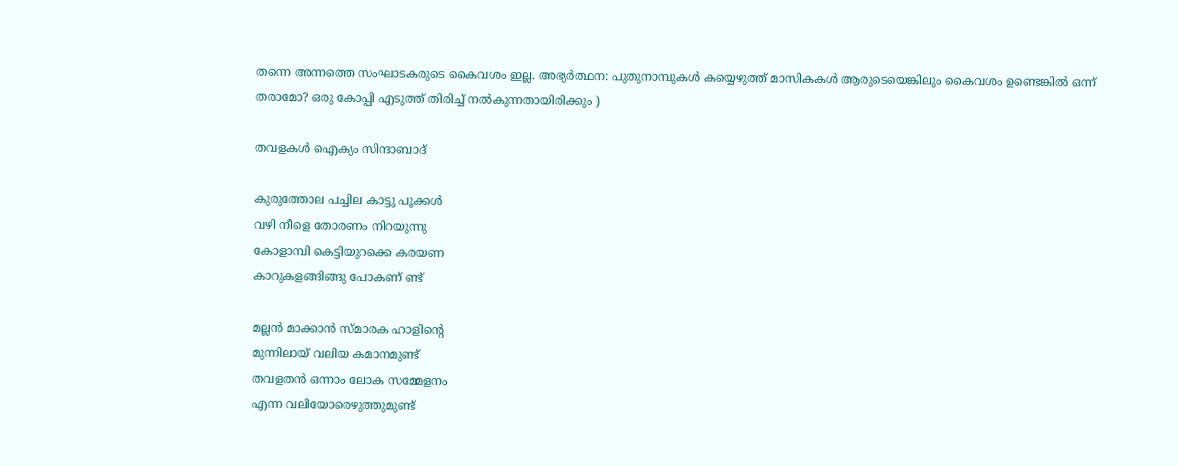തന്നെ അന്നത്തെ സംഘാടകരുടെ കൈവശം ഇല്ല. അഭ്യർത്ഥന: പുതുനാമ്പുകൾ കയ്യെഴുത്ത് മാസികകൾ ആരുടെയെങ്കിലും കൈവശം ഉണ്ടെങ്കിൽ ഒന്ന് തരാമോ? ഒരു കോപ്പി എടുത്ത് തിരിച്ച് നൽകുന്നതായിരിക്കും )

തവളകള്‍ ഐക്യം സിന്ദാബാദ്

കുരുത്തോല പച്ചില കാട്ടു പൂക്കള്‍
വഴി നീളെ തോരണം നിറയുന്നു
കോളാമ്പി കെട്ടിയുറക്കെ കരയണ
കാറുകളങ്ങിങ്ങു പോകണ് ണ്ട്

മല്ലന്‍ മാക്കാന്‍ സ്മാരക ഹാളിന്‍റെ
മുന്നിലായ് വലിയ കമാനമുണ്ട്
തവളതന്‍ ഒന്നാം ലോക സമ്മേളനം
എന്ന വലിയോരെഴുത്തുമുണ്ട്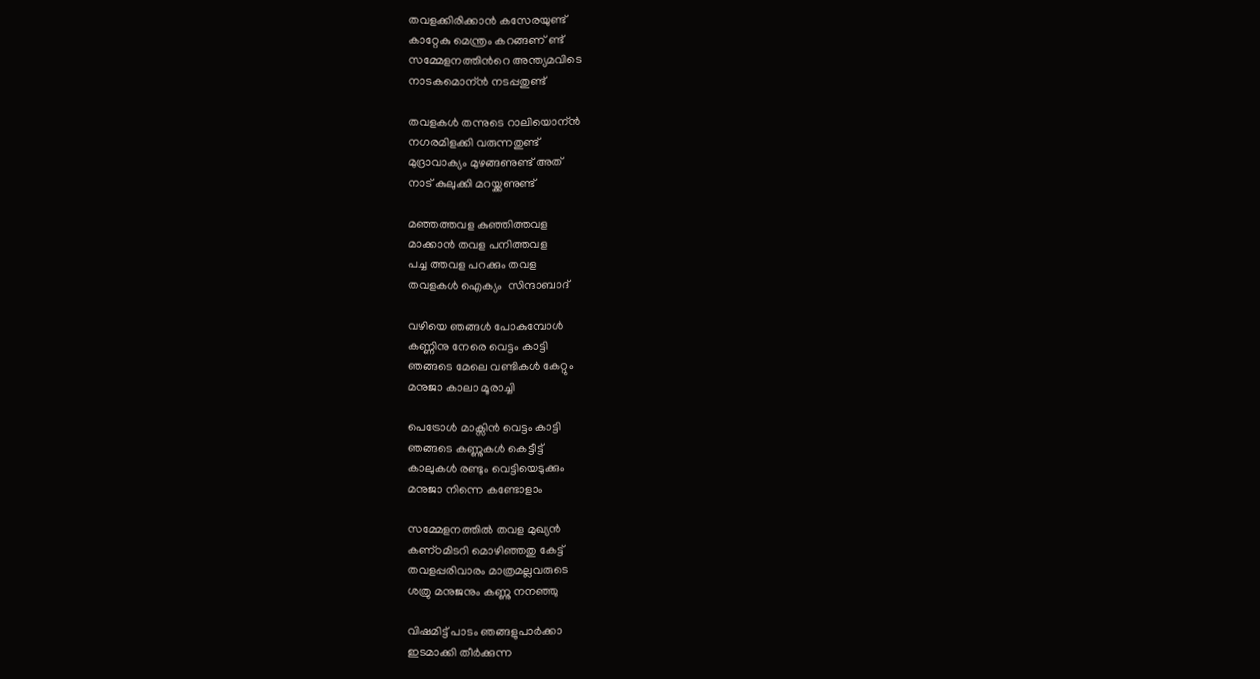തവളക്കിരിക്കാന്‍ കസേരയുണ്ട്
കാറ്റേകു മെന്ത്രം കറങ്ങണ് ണ്ട്
സമ്മേളനത്തിന്‍റെ അന്ത്യമവിടെ
നാടകമൊന്ന്‍ നടപ്പതുണ്ട്

തവളകള്‍ തന്നുടെ റാലിയൊന്ന്‍
നഗരമിളക്കി വരുന്നതുണ്ട്
മുദ്രാവാക്യം മുഴങ്ങണുണ്ട് അത്
നാട് കുലുക്കി മറയ്ക്കണുണ്ട്

മഞ്ഞത്തവള കുഞ്ഞിത്തവള
മാക്കാന്‍ തവള പനിത്തവള
പച്ച ത്തവള പറക്കും തവള
തവളകള്‍ ഐക്യം  സിന്ദാബാദ്

വഴിയെ ഞങ്ങള്‍ പോകുമ്പോള്‍
കണ്ണിനു നേരെ വെട്ടം കാട്ടി
ഞങ്ങടെ മേലെ വണ്ടികള്‍ കേറ്റും
മനുജാ കാലാ മൂരാച്ചി

പെട്രോള്‍ മാക്സിന്‍ വെട്ടം കാട്ടി
ഞങ്ങടെ കണ്ണുകള്‍ കെട്ടീട്ട്
കാലുകള്‍ രണ്ടും വെട്ടിയെടുക്കും
മനുജാ നിന്നെ കണ്ടോളാം

സമ്മേളനത്തിൽ തവള മുഖ്യൻ
കണ്‌ഠമിടറി മൊഴിഞ്ഞതു കേട്ട്
തവളപ്പരിവാരം മാത്രമല്ലവരുടെ
ശത്രു മനുജനും കണ്ണു നനഞ്ഞു

വിഷമിട്ട് പാടം ഞങ്ങളുപാർക്കാ
ഇടമാക്കി തീർക്കുന്ന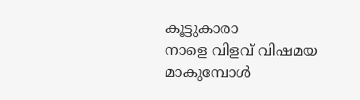കൂട്ടുകാരാ
നാളെ വിളവ് വിഷമയ മാകുമ്പോൾ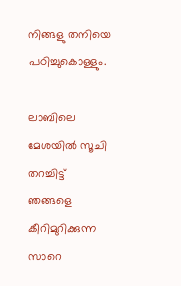നിങ്ങളു തനിയെ പഠിച്ചുകൊള്ളും.

ലാബിലെ മേശയിൽ സൂചി തറച്ചിട്ട്
ഞങ്ങളെ കീറിമുറിക്കുന്ന സാറെ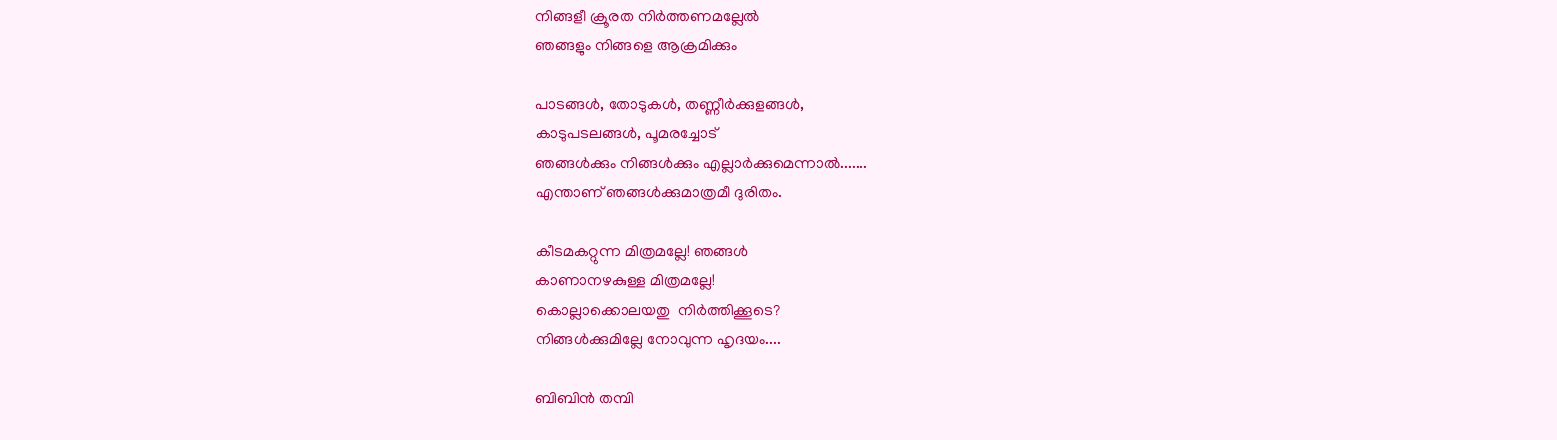നിങ്ങളീ ക്രൂരത നിർത്തണമല്ലേൽ
ഞങ്ങളും നിങ്ങളെ ആക്രമിക്കും

പാടങ്ങൾ, തോടുകൾ, തണ്ണീർക്കുളങ്ങൾ,
കാടുപടലങ്ങൾ, പൂമരച്ചോട്
ഞങ്ങൾക്കും നിങ്ങൾക്കും എല്ലാർക്കുമെന്നാൽ.......
എന്താണ് ഞങ്ങൾക്കുമാത്രമീ ദുരിതം.

കീടമകറ്റുന്ന മിത്രമല്ലേ! ഞങ്ങൾ
കാണാനഴകുള്ള മിത്രമല്ലേ!
കൊല്ലാക്കൊലയതു  നിർത്തിക്കൂടെ?
നിങ്ങൾക്കുമില്ലേ നോവുന്ന ഹൃദയം....

ബിബിൻ തമ്പി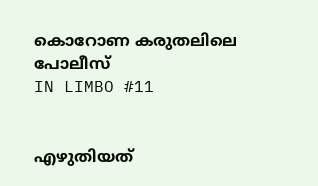കൊറോണ കരുതലിലെ പോലീസ്
IN LIMBO #11


എഴുതിയത്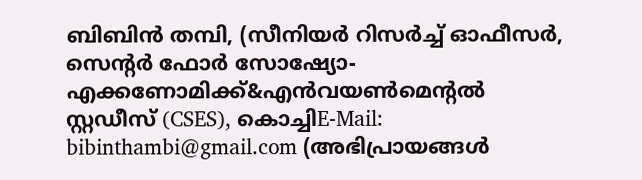ബിബിൻ തമ്പി, (സീനിയർ റിസർച്ച് ഓഫീസർ, സെന്റർ ഫോർ സോഷ്യോ-എക്കണോമിക്ക്&എൻ‌വയൺ‌മെന്റൽ സ്റ്റഡീസ് (CSES), കൊച്ചിE-Mail: bibinthambi@gmail.com (അഭിപ്രായങ്ങൾ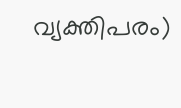വ്യക്തിപരം)